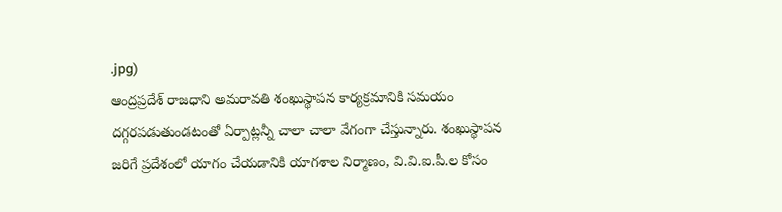.jpg)
ఆంద్రప్రదేశ్ రాజధాని అమరావతి శంఖుస్థాపన కార్యక్రమానికి సమయం దగ్గరపడుతుండటంతో ఏర్పాట్లన్నీ చాలా చాలా వేగంగా చేస్తున్నారు. శంఖుస్థాపన జరిగే ప్రదేశంలో యాగం చేయడానికి యాగశాల నిర్మాణం, వి.వి.ఐ.పీ.ల కోసం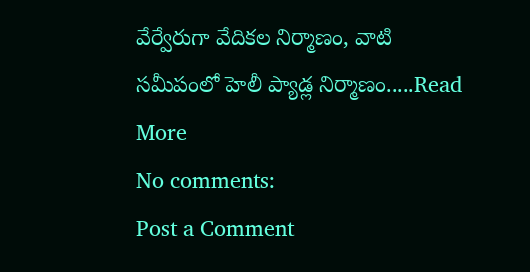వేర్వేరుగా వేదికల నిర్మాణం, వాటి సమీపంలో హెలీ ప్యాడ్ల నిర్మాణం.....Read More
No comments:
Post a Comment